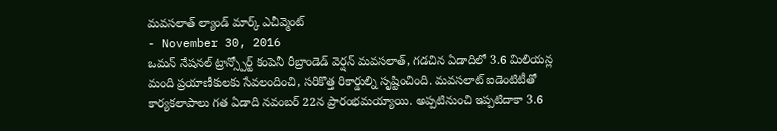మవసలాత్ ల్యాండ్ మార్క్ ఎచీవ్మెంట్
- November 30, 2016
ఒమన్ నేషనల్ ట్రాన్స్పోర్ట్ కంపెనీ రీబ్రాండెడ్ వెర్షన్ మవసలాత్, గడచిన ఏడాదిలో 3.6 మిలియన్ల మంది ప్రయాణీకులకు సేవలందించి, సరికొత్త రికార్డుల్ని సృష్టించింది. మవసలాట్ ఐడెంటిటీతో కార్యకలాపాలు గత ఏడాది నవంబర్ 22న ప్రారంభమయ్యాయి. అప్పటినుంచి ఇప్పటిదాకా 3.6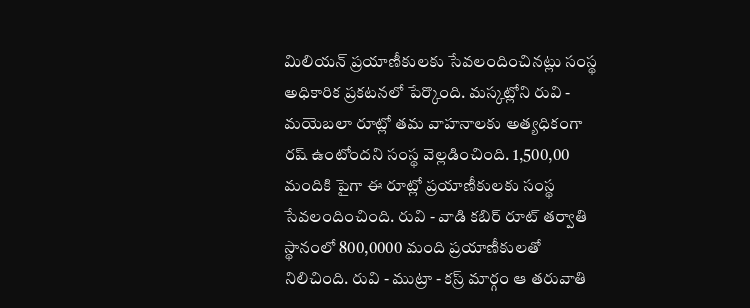మిలియన్ ప్రయాణీకులకు సేవలందించినట్లు సంస్థ అధికారిక ప్రకటనలో పేర్కొంది. మస్కట్లోని రువి - మయెబలా రూట్లో తమ వాహనాలకు అత్యధికంగా రష్ ఉంటోందని సంస్థ వెల్లడించింది. 1,500,00 మందికి పైగా ఈ రూట్లో ప్రయాణీకులకు సంస్థ సేవలందించింది. రువి - వాడి కబిర్ రూట్ తర్వాతి స్థానంలో 800,0000 మంది ప్రయాణీకులతో నిలిచింది. రువి - ముట్రా - కస్ర్ మార్గం ఆ తరువాతి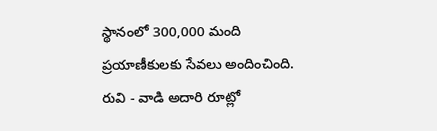స్థానంలో 300,000 మంది ప్రయాణీకులకు సేవలు అందించింది. రువి - వాడి అదారి రూట్లో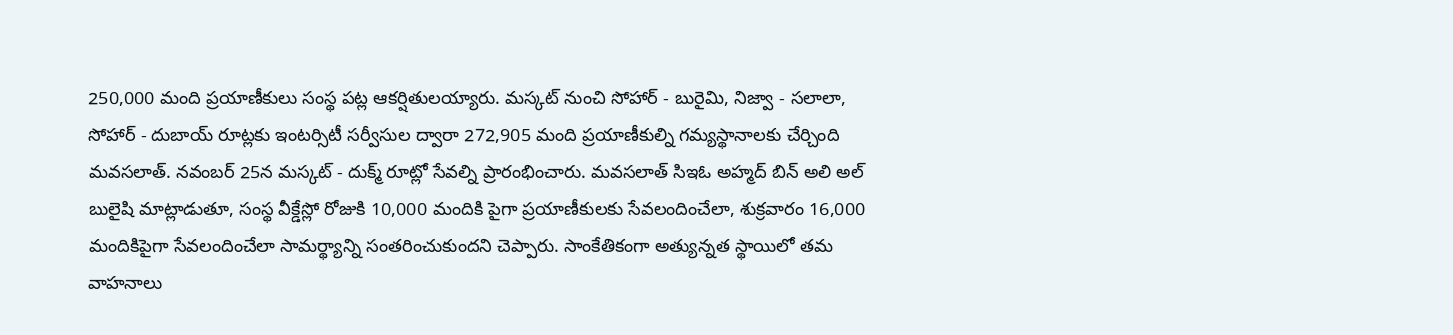250,000 మంది ప్రయాణీకులు సంస్థ పట్ల ఆకర్షితులయ్యారు. మస్కట్ నుంచి సోహార్ - బురైమి, నిజ్వా - సలాలా, సోహార్ - దుబాయ్ రూట్లకు ఇంటర్సిటీ సర్వీసుల ద్వారా 272,905 మంది ప్రయాణీకుల్ని గమ్యస్థానాలకు చేర్చింది మవసలాత్. నవంబర్ 25న మస్కట్ - దుక్మ్ రూట్లో సేవల్ని ప్రారంభించారు. మవసలాత్ సిఇఓ అహ్మద్ బిన్ అలి అల్ బులైషి మాట్లాడుతూ, సంస్థ వీక్డేస్లో రోజుకి 10,000 మందికి పైగా ప్రయాణీకులకు సేవలందించేలా, శుక్రవారం 16,000 మందికిపైగా సేవలందించేలా సామర్థ్యాన్ని సంతరించుకుందని చెప్పారు. సాంకేతికంగా అత్యున్నత స్థాయిలో తమ వాహనాలు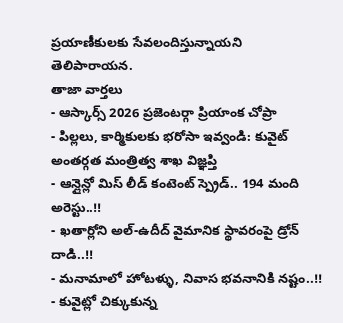ప్రయాణీకులకు సేవలందిస్తున్నాయని తెలిపారాయన.
తాజా వార్తలు
- ఆస్కార్స్ 2026 ప్రజెంటర్గా ప్రియాంక చోప్రా
- పిల్లలు, కార్మికులకు భరోసా ఇవ్వండి: కువైట్ అంతర్గత మంత్రిత్వ శాఖ విజ్ఞప్తి
- ఆన్లైన్లో మిస్ లీడ్ కంటెంట్ స్ప్రెడ్.. 194 మంది అరెస్టు..!!
- ఖతార్లోని అల్-ఉదీద్ వైమానిక స్థావరంపై డ్రోన్ దాడి..!!
- మనామాలో హోటళ్ళు, నివాస భవనానికి నష్టం..!!
- కువైట్లో చిక్కుకున్న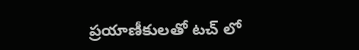ప్రయాణీకులతో టచ్ లో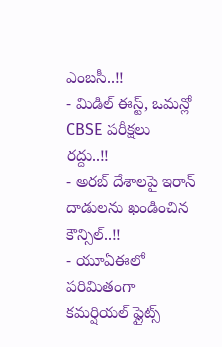ఎంబసీ..!!
- మిడిల్ ఈస్ట్, ఒమన్లో CBSE పరీక్షలు రద్దు..!!
- అరబ్ దేశాలపై ఇరాన్ దాడులను ఖండించిన కౌన్సిల్..!!
- యూఏఈలో పరిమితంగా కమర్షియల్ ఫ్లైట్స్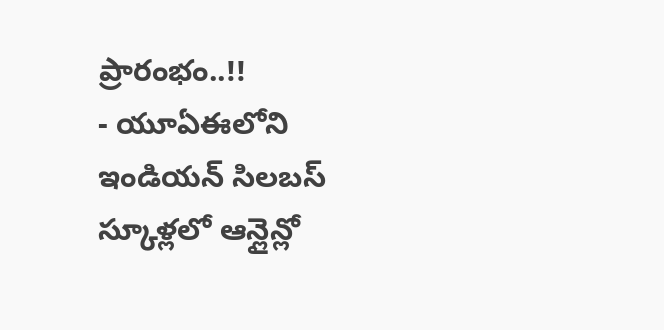ప్రారంభం..!!
- యూఏఈలోని ఇండియన్ సిలబస్ స్కూళ్లలో ఆన్లైన్లో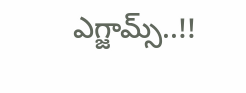ఎగ్జామ్స్..!!